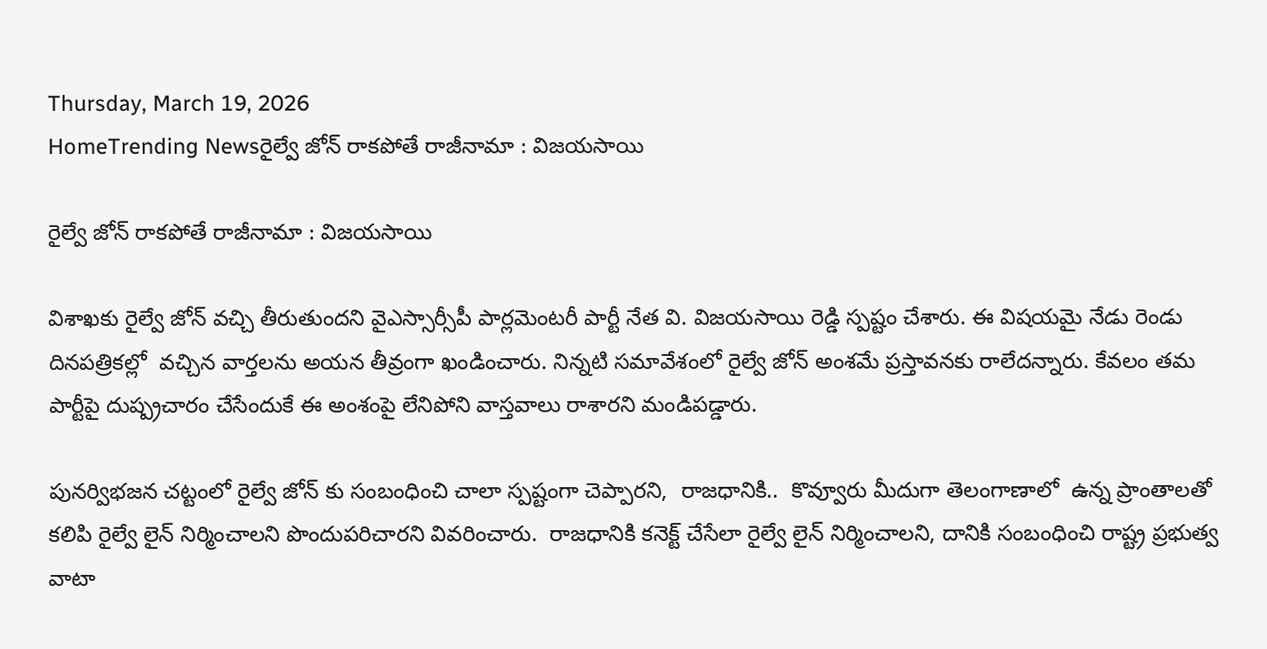Thursday, March 19, 2026
HomeTrending Newsరైల్వే జోన్ రాకపోతే రాజీనామా : విజయసాయి

రైల్వే జోన్ రాకపోతే రాజీనామా : విజయసాయి

విశాఖకు రైల్వే జోన్ వచ్చి తీరుతుందని వైఎస్సార్సీపీ పార్లమెంటరీ పార్టీ నేత వి. విజయసాయి రెడ్డి స్పష్టం చేశారు. ఈ విషయమై నేడు రెండు దినపత్రికల్లో  వచ్చిన వార్తలను అయన తీవ్రంగా ఖండించారు. నిన్నటి సమావేశంలో రైల్వే జోన్ అంశమే ప్రస్తావనకు రాలేదన్నారు. కేవలం తమ పార్టీపై దుష్ప్రచారం చేసేందుకే ఈ అంశంపై లేనిపోని వాస్తవాలు రాశారని మండిపడ్డారు.

పునర్విభజన చట్టంలో రైల్వే జోన్ కు సంబంధించి చాలా స్పష్టంగా చెప్పారని,  రాజధానికి..  కొవ్వూరు మీదుగా తెలంగాణాలో  ఉన్న ప్రాంతాలతో కలిపి రైల్వే లైన్ నిర్మించాలని పొందుపరిచారని వివరించారు.  రాజధానికి కనెక్ట్ చేసేలా రైల్వే లైన్ నిర్మించాలని, దానికి సంబంధించి రాష్ట్ర ప్రభుత్వ వాటా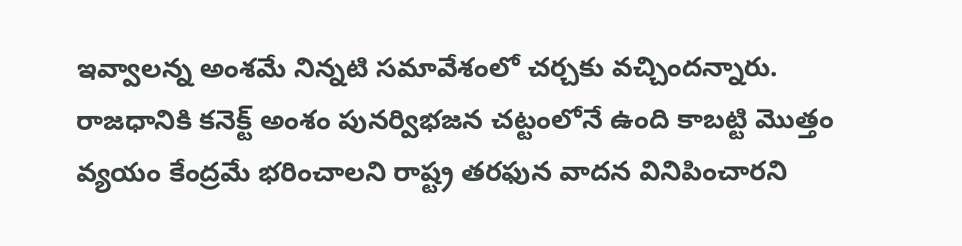ఇవ్వాలన్న అంశమే నిన్నటి సమావేశంలో చర్చకు వచ్చిందన్నారు. రాజధానికి కనెక్ట్ అంశం పునర్విభజన చట్టంలోనే ఉంది కాబట్టి మొత్తం వ్యయం కేంద్రమే భరించాలని రాష్ట్ర తరఫున వాదన వినిపించారని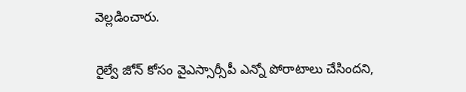వెల్లడించారు.

రైల్వే జోన్ కోసం వైఎస్సార్సీపీ ఎన్నో పోరాటాలు చేసిందని,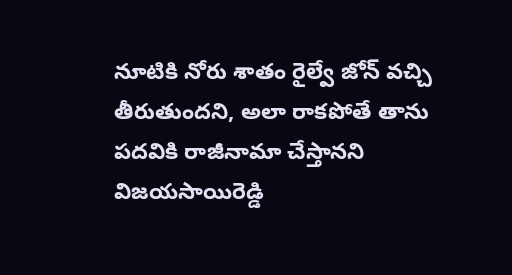నూటికి నోరు శాతం రైల్వే జోన్ వచ్చి తీరుతుందని, అలా రాకపోతే తాను పదవికి రాజీనామా చేస్తానని విజయసాయిరెడ్డి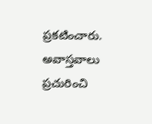ప్రకటించారు. అవాస్తవాలు ప్రచురించి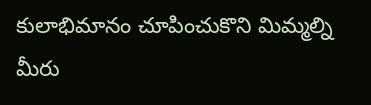కులాభిమానం చూపించుకొని మిమ్మల్ని మీరు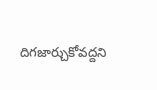దిగజార్చుకోవద్దని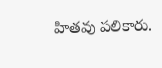హితవు పలికారు.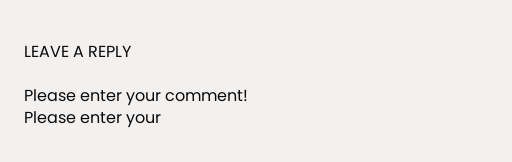LEAVE A REPLY

Please enter your comment!
Please enter your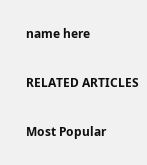name here

RELATED ARTICLES

Most Popular